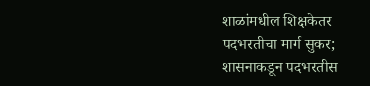शाळांमधील शिक्षकेतर पदभरतीचा मार्ग सुकर; शासनाकडून पदभरतीस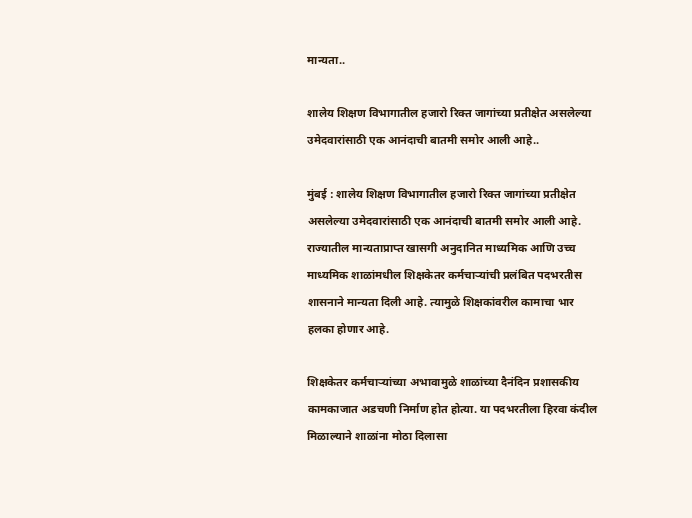मान्यता..

शालेय शिक्षण विभागातील हजारो रिक्त जागांच्या प्रतीक्षेत असलेल्या उमेदवारांसाठी एक आनंदाची बातमी समोर आली आहे..

मुंबई : शालेय शिक्षण विभागातील हजारो रिक्त जागांच्या प्रतीक्षेत असलेल्या उमेदवारांसाठी एक आनंदाची बातमी समोर आली आहे. राज्यातील मान्यताप्राप्त खासगी अनुदानित माध्यमिक आणि उच्च माध्यमिक शाळांमधील शिक्षकेतर कर्मचाऱ्यांची प्रलंबित पदभरतीस शासनाने मान्यता दिली आहे. त्यामुळे शिक्षकांवरील कामाचा भार हलका होणार आहे.

शिक्षकेतर कर्मचाऱ्यांच्या अभावामुळे शाळांच्या दैनंदिन प्रशासकीय कामकाजात अडचणी निर्माण होत होत्या. या पदभरतीला हिरवा कंदील मिळाल्याने शाळांना मोठा दिलासा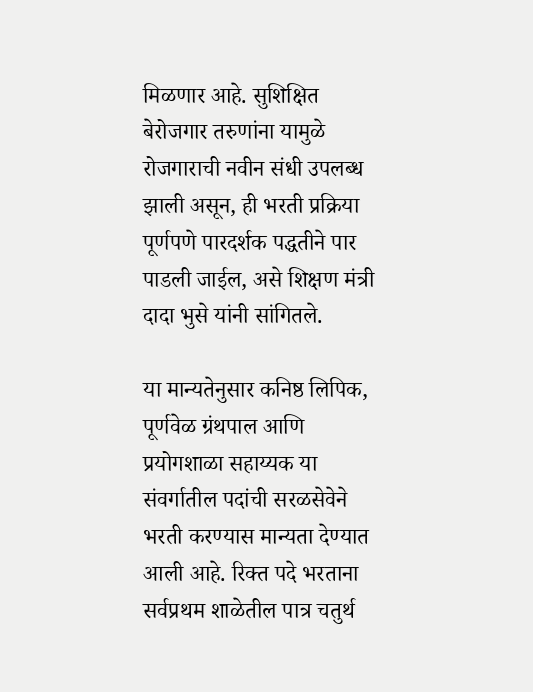मिळणार आहे. सुशिक्षित बेरोजगार तरुणांना यामुळे रोजगाराची नवीन संधी उपलब्ध झाली असून, ही भरती प्रक्रिया पूर्णपणे पारदर्शक पद्धतीने पार पाडली जाईल, असे शिक्षण मंत्री दादा भुसे यांनी सांगितले.

या मान्यतेनुसार कनिष्ठ लिपिक, पूर्णवेळ ग्रंथपाल आणि प्रयोगशाळा सहाय्यक या संवर्गातील पदांची सरळसेवेने भरती करण्यास मान्यता देण्यात आली आहे. रिक्त पदे भरताना सर्वप्रथम शाळेतील पात्र चतुर्थ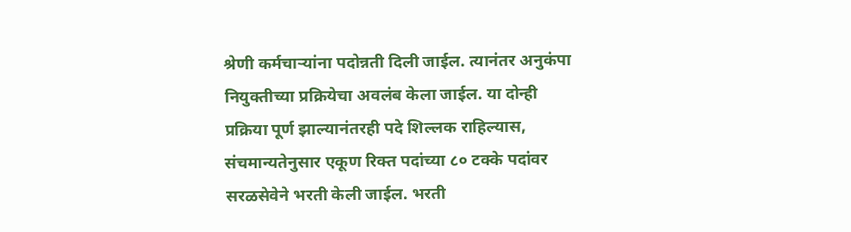श्रेणी कर्मचाऱ्यांना पदोन्नती दिली जाईल. त्यानंतर अनुकंपा नियुक्तीच्या प्रक्रियेचा अवलंब केला जाईल. या दोन्ही प्रक्रिया पूर्ण झाल्यानंतरही पदे शिल्लक राहिल्यास, संचमान्यतेनुसार एकूण रिक्त पदांच्या ८० टक्के पदांवर सरळसेवेने भरती केली जाईल. भरती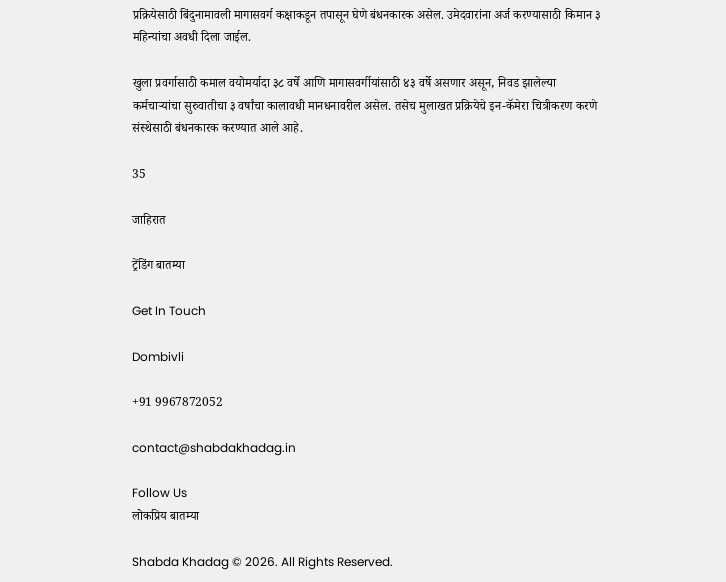प्रक्रियेसाठी बिंदुनामावली मागासवर्ग कक्षाकडून तपासून घेणे बंधनकारक असेल. उमेदवारांना अर्ज करण्यासाठी किमान ३ महिन्यांचा अवधी दिला जाईल.

खुला प्रवर्गासाठी कमाल वयोमर्यादा ३८ वर्षे आणि मागासवर्गीयांसाठी ४३ वर्षे असणार असून, निवड झालेल्या कर्मचाऱ्यांचा सुरुवातीचा ३ वर्षांचा कालावधी मानधनावरील असेल. तसेच मुलाखत प्रक्रियेचे इन-कॅमेरा चित्रीकरण करणे संस्थेसाठी बंधनकारक करण्यात आले आहे.

35

जाहिरात

ट्रेंडिंग बातम्या

Get In Touch

Dombivli

+91 9967872052

contact@shabdakhadag.in

Follow Us
लोकप्रिय बातम्या

Shabda Khadag © 2026. All Rights Reserved.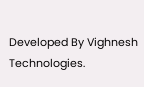Developed By Vighnesh Technologies.